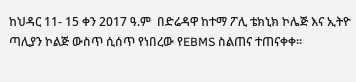ከህዳር 11- 15 ቀን 2017 ዓ.ም  በድሬዳዋ ከተማ ፖሊ ቴክኒክ ኮሌጅ እና ኢትዮ ጣሊያን ኮልጅ ውስጥ ሲሰጥ የነበረው የEBMS ስልጠና ተጠናቀቀ፡፡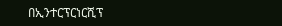በኢንተርፕርነርሺፕ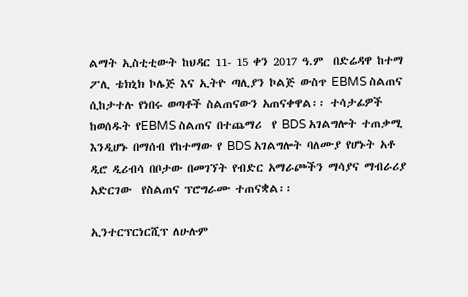ልማት ኢስቲቲውት ከህዳር 11- 15 ቀን 2017 ዓ.ም  በድሬዳዋ ከተማ ፖሊ ቴክኒክ ኮሌጅ እና ኢትዮ ጣሊያን ኮልጅ ውስጥ EBMS ስልጠና ሲከታተሉ የነበሩ ወጣቶች ስልጠናውን አጠናቀዋል፡፡ ተሳታፊዎች  ከወሰዱት የEBMS ስልጠና በተጨማሪ  የ BDS አገልግሎት ተጠቃሚ እንዲሆኑ በማሰብ የከተማው የ BDS አገልግሎት ባለሙያ የሆኑት አቶ ዲሮ ዲሪብሳ በቦታው በመገኘት የብድር አማራጮችን ማሳያና ማብራሪያ አድርገው  የስልጠና ፕሮግራሙ ተጠናቋል፡፡

ኢንተርፕርነርሺፕ ለሁሉም